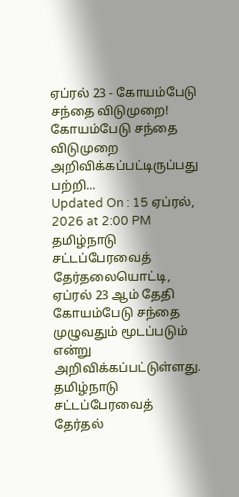ஏப்ரல் 23 - கோயம்பேடு சந்தை விடுமுறை!
கோயம்பேடு சந்தை விடுமுறை அறிவிக்கப்பட்டிருப்பது பற்றி...
Updated On : 15 ஏப்ரல், 2026 at 2:00 PM
தமிழ்நாடு சட்டப்பேரவைத் தேர்தலையொட்டி, ஏப்ரல் 23 ஆம் தேதி கோயம்பேடு சந்தை முழுவதும் மூடப்படும் என்று அறிவிக்கப்பட்டுள்ளது.
தமிழ்நாடு சட்டப்பேரவைத் தேர்தல்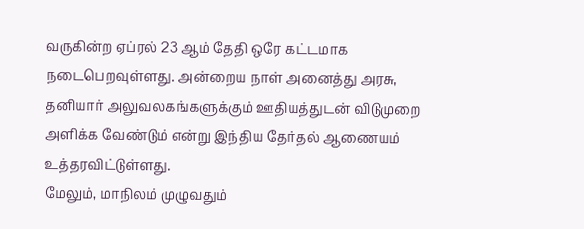வருகின்ற ஏப்ரல் 23 ஆம் தேதி ஒரே கட்டமாக நடைபெறவுள்ளது. அன்றைய நாள் அனைத்து அரசு, தனியார் அலுவலகங்களுக்கும் ஊதியத்துடன் விடுமுறை அளிக்க வேண்டும் என்று இந்திய தேர்தல் ஆணையம் உத்தரவிட்டுள்ளது.
மேலும், மாநிலம் முழுவதும்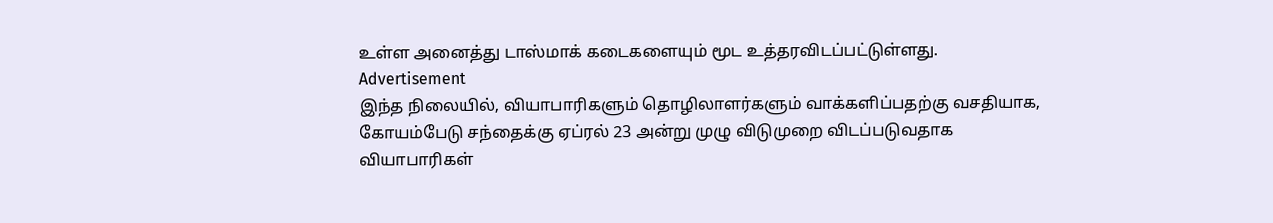உள்ள அனைத்து டாஸ்மாக் கடைகளையும் மூட உத்தரவிடப்பட்டுள்ளது.
Advertisement
இந்த நிலையில், வியாபாரிகளும் தொழிலாளர்களும் வாக்களிப்பதற்கு வசதியாக, கோயம்பேடு சந்தைக்கு ஏப்ரல் 23 அன்று முழு விடுமுறை விடப்படுவதாக வியாபாரிகள்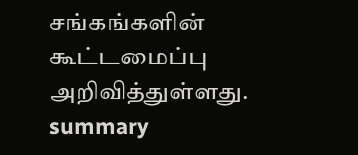சங்கங்களின் கூட்டமைப்பு அறிவித்துள்ளது.
summary